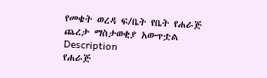የመቄት ወረዳ ፍ/ቤት የቤት የሐራጅ ጨረታ ማስታወቂያ አውጥቷል
Description
የሐራጅ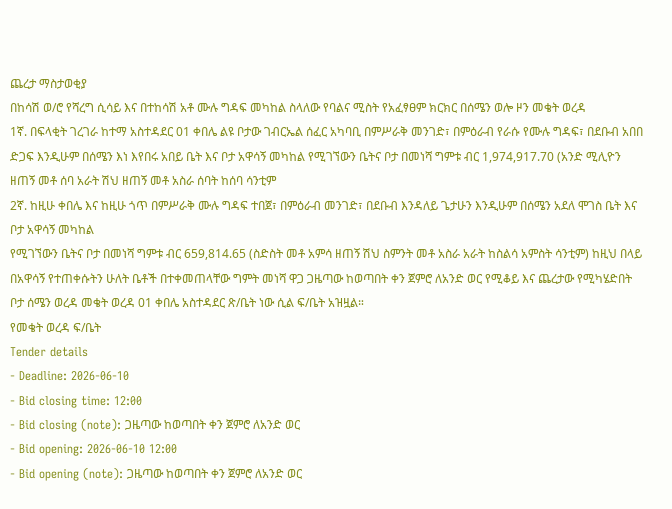ጨረታ ማስታወቂያ
በከሳሽ ወ/ሮ የሻረግ ሲሳይ እና በተከሳሽ አቶ ሙሉ ግዳፍ መካከል ስላለው የባልና ሚስት የአፈፃፀም ክርክር በሰሜን ወሎ ዞን መቄት ወረዳ
1ኛ. በፍላቂት ገረገራ ከተማ አስተዳደር 01 ቀበሌ ልዩ ቦታው ገብርኤል ሰፈር አካባቢ በምሥራቅ መንገድ፣ በምዕራብ የራሱ የሙሉ ግዳፍ፣ በደቡብ አበበ ድጋፍ እንዲሁም በሰሜን እነ እየበሩ አበይ ቤት እና ቦታ አዋሳኝ መካከል የሚገኘውን ቤትና ቦታ በመነሻ ግምቱ ብር 1,974,917.70 (አንድ ሚሊዮን ዘጠኝ መቶ ሰባ አራት ሽህ ዘጠኝ መቶ አስራ ሰባት ከሰባ ሳንቲም
2ኛ. ከዚሁ ቀበሌ እና ከዚሁ ጎጥ በምሥራቅ ሙሉ ግዳፍ ተበጀ፣ በምዕራብ መንገድ፣ በደቡብ እንዳለይ ጌታሁን እንዲሁም በሰሜን አደለ ሞገስ ቤት እና ቦታ አዋሳኝ መካከል
የሚገኘውን ቤትና ቦታ በመነሻ ግምቱ ብር 659,814.65 (ስድስት መቶ አምሳ ዘጠኝ ሽህ ስምንት መቶ አስራ አራት ከስልሳ አምስት ሳንቲም) ከዚህ በላይ በአዋሳኝ የተጠቀሱትን ሁለት ቤቶች በተቀመጠላቸው ግምት መነሻ ዋጋ ጋዜጣው ከወጣበት ቀን ጀምሮ ለአንድ ወር የሚቆይ እና ጨረታው የሚካሄድበት ቦታ ሰሜን ወረዳ መቄት ወረዳ 01 ቀበሌ አስተዳደር ጽ/ቤት ነው ሲል ፍ/ቤት አዝዟል።
የመቄት ወረዳ ፍ/ቤት
Tender details
- Deadline: 2026-06-10
- Bid closing time: 12:00
- Bid closing (note): ጋዜጣው ከወጣበት ቀን ጀምሮ ለአንድ ወር
- Bid opening: 2026-06-10 12:00
- Bid opening (note): ጋዜጣው ከወጣበት ቀን ጀምሮ ለአንድ ወር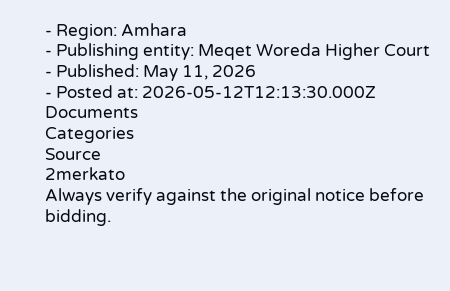- Region: Amhara
- Publishing entity: Meqet Woreda Higher Court
- Published: May 11, 2026
- Posted at: 2026-05-12T12:13:30.000Z
Documents
Categories
Source
2merkato
Always verify against the original notice before bidding.